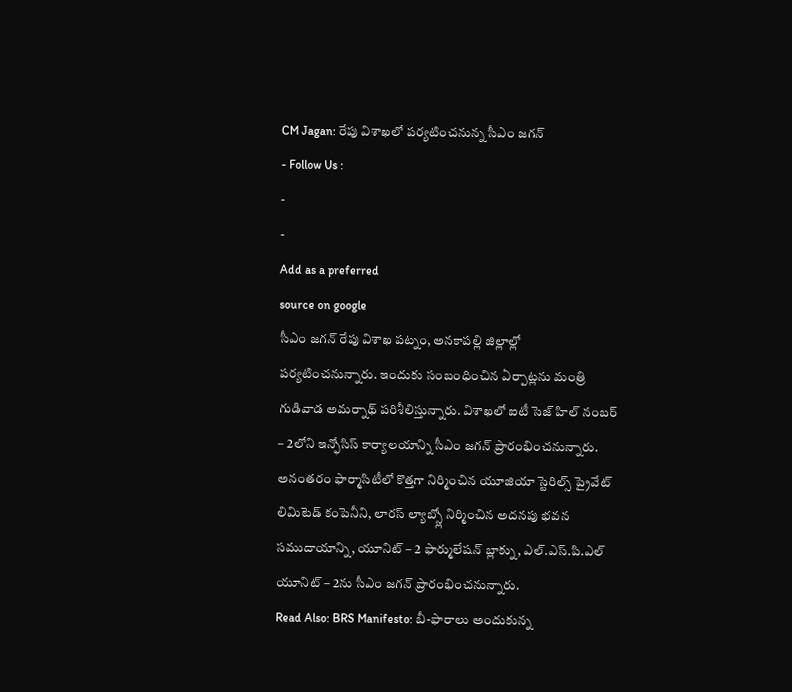CM Jagan: రేపు విశాఖలో పర్యటించనున్న సీఎం జగన్
- Follow Us :
-
-
Add as a preferred
source on google
సీఎం జగన్ రేపు విశాఖ పట్నం, అనకాపల్లి జిల్లాల్లో పర్యటించనున్నారు. ఇందుకు సంబంధించిన ఏర్పాట్లను మంత్రి గుడివాడ అమర్నాథ్ పరిశీలిస్తున్నారు. విశాఖలో ఐటీ సెజ్ హిల్ నంబర్ – 2లోని ఇన్ఫోసిస్ కార్యాలయాన్ని సీఎం జగన్ ప్రారంభించనున్నారు. అనంతరం ఫార్మాసిటీలో కొత్తగా నిర్మించిన యూజియా స్టెరిల్స్ ప్రైవేట్ లిమిటెడ్ కంపెనీని, లారస్ ల్యాబ్స్లో నిర్మించిన అదనపు భవన సముదాయాన్ని, యూనిట్ – 2 ఫార్ములేషన్ బ్లాక్ను, ఎల్.ఎస్.పి.ఎల్ యూనిట్ – 2ను సీఎం జగన్ ప్రారంభించనున్నారు.
Read Also: BRS Manifesto: బీ-ఫారాలు అందుకున్న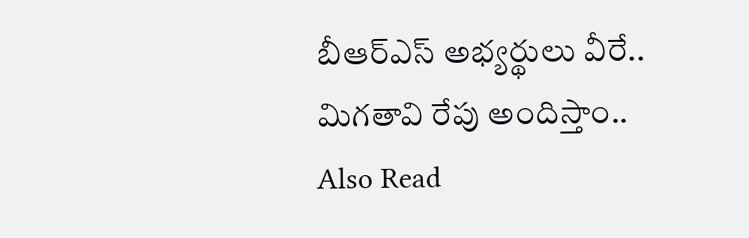బీఆర్ఎస్ అభ్యర్థులు వీరే.. మిగతావి రేపు అందిస్తాం..
Also Read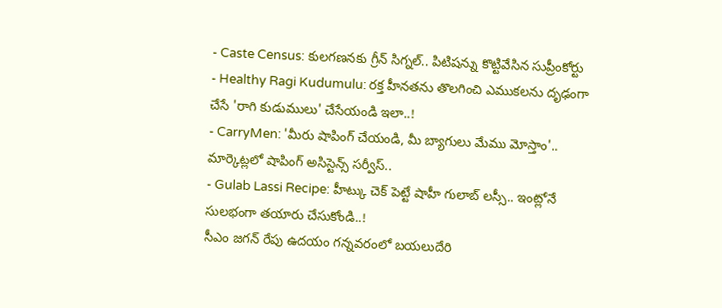- Caste Census: కులగణనకు గ్రీన్ సిగ్నల్.. పిటిషన్ను కొట్టివేసిన సుప్రీంకోర్టు
- Healthy Ragi Kudumulu: రక్త హీనతను తొలగించి ఎముకలను దృఢంగా చేసే 'రాగి కుడుములు' చేసేయండి ఇలా..!
- CarryMen: 'మీరు షాపింగ్ చేయండి, మీ బ్యాగులు మేము మోస్తాం'.. మార్కెట్లలో షాపింగ్ అసిస్టెన్స్ సర్వీస్..
- Gulab Lassi Recipe: హీట్కు చెక్ పెట్టే షాహీ గులాబ్ లస్సీ.. ఇంట్లోనే సులభంగా తయారు చేసుకోండి..!
సీఎం జగన్ రేపు ఉదయం గన్నవరంలో బయలుదేరి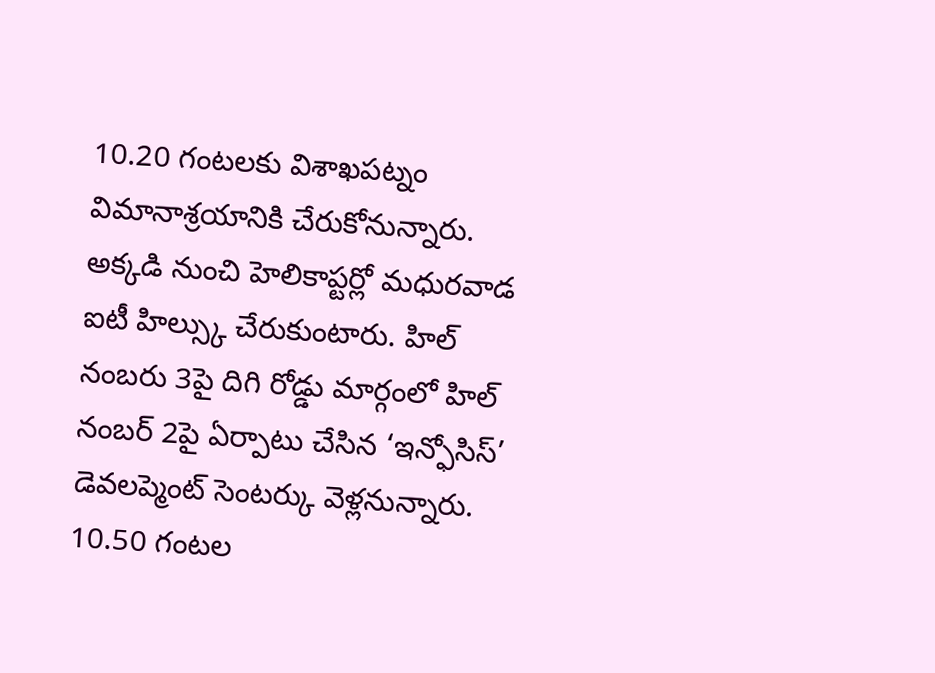10.20 గంటలకు విశాఖపట్నం విమానాశ్రయానికి చేరుకోనున్నారు. అక్కడి నుంచి హెలికాప్టర్లో మధురవాడ ఐటీ హిల్స్కు చేరుకుంటారు. హిల్ నంబరు 3పై దిగి రోడ్డు మార్గంలో హిల్ నంబర్ 2పై ఏర్పాటు చేసిన ‘ఇన్ఫోసిస్’ డెవలప్మెంట్ సెంటర్కు వెళ్లనున్నారు. 10.50 గంటల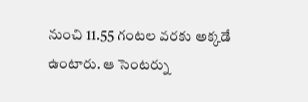నుంచి 11.55 గంటల వరకు అక్కడే ఉంటారు. ఆ సెంటర్ను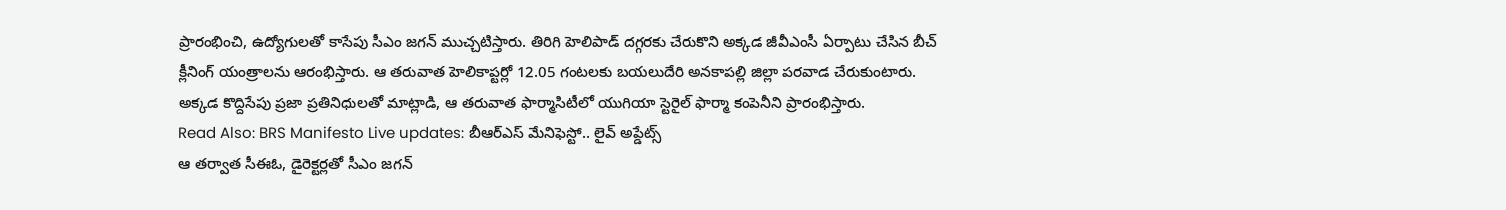ప్రారంభించి, ఉద్యోగులతో కాసేపు సీఎం జగన్ ముచ్చటిస్తారు. తిరిగి హెలిపాడ్ దగ్గరకు చేరుకొని అక్కడ జీవీఎంసీ ఏర్పాటు చేసిన బీచ్ క్లీనింగ్ యంత్రాలను ఆరంభిస్తారు. ఆ తరువాత హెలికాప్టర్లో 12.05 గంటలకు బయలుదేరి అనకాపల్లి జిల్లా పరవాడ చేరుకుంటారు. అక్కడ కొద్దిసేపు ప్రజా ప్రతినిధులతో మాట్లాడి, ఆ తరువాత ఫార్మాసిటీలో యుగియా స్టెరైల్ ఫార్మా కంపెనీని ప్రారంభిస్తారు.
Read Also: BRS Manifesto Live updates: బీఆర్ఎస్ మేనిఫెస్టో.. లైవ్ అప్డేట్స్
ఆ తర్వాత సీఈఓ, డైరెక్టర్లతో సీఎం జగన్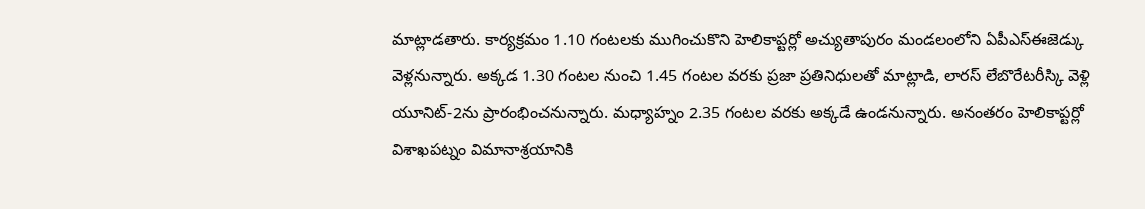మాట్లాడతారు. కార్యక్రమం 1.10 గంటలకు ముగించుకొని హెలికాప్టర్లో అచ్యుతాపురం మండలంలోని ఏపీఎస్ఈజెడ్కు వెళ్లనున్నారు. అక్కడ 1.30 గంటల నుంచి 1.45 గంటల వరకు ప్రజా ప్రతినిధులతో మాట్లాడి, లారస్ లేబొరేటరీస్కి వెళ్లి యూనిట్-2ను ప్రారంభించనున్నారు. మధ్యాహ్నం 2.35 గంటల వరకు అక్కడే ఉండనున్నారు. అనంతరం హెలికాప్టర్లో విశాఖపట్నం విమానాశ్రయానికి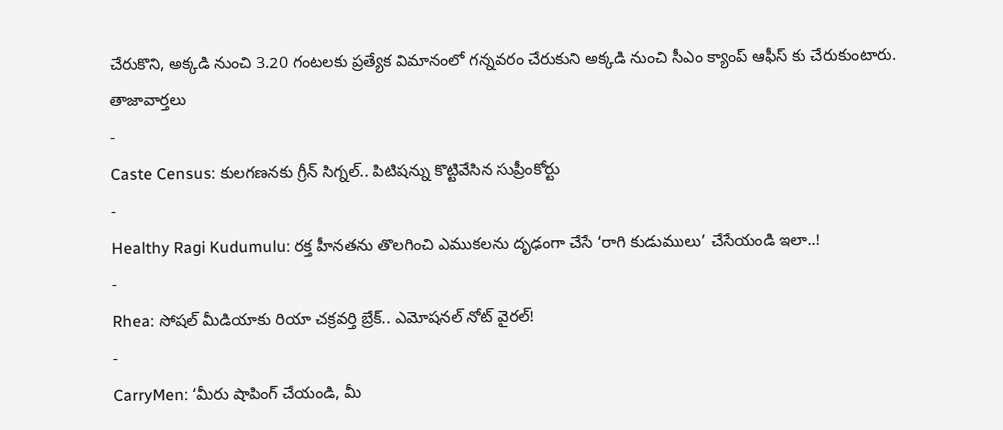చేరుకొని, అక్కడి నుంచి 3.20 గంటలకు ప్రత్యేక విమానంలో గన్నవరం చేరుకుని అక్కడి నుంచి సీఎం క్యాంప్ ఆఫీస్ కు చేరుకుంటారు.
తాజావార్తలు
-
Caste Census: కులగణనకు గ్రీన్ సిగ్నల్.. పిటిషన్ను కొట్టివేసిన సుప్రీంకోర్టు
-
Healthy Ragi Kudumulu: రక్త హీనతను తొలగించి ఎముకలను దృఢంగా చేసే ‘రాగి కుడుములు’ చేసేయండి ఇలా..!
-
Rhea: సోషల్ మీడియాకు రియా చక్రవర్తి బ్రేక్.. ఎమోషనల్ నోట్ వైరల్!
-
CarryMen: ‘మీరు షాపింగ్ చేయండి, మీ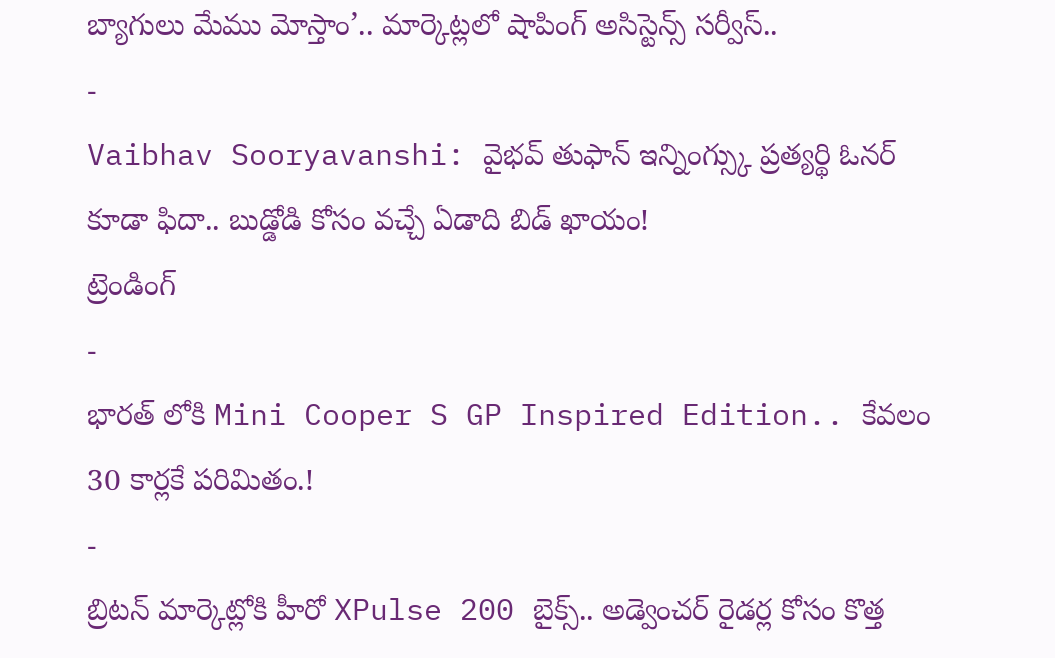బ్యాగులు మేము మోస్తాం’.. మార్కెట్లలో షాపింగ్ అసిస్టెన్స్ సర్వీస్..
-
Vaibhav Sooryavanshi: వైభవ్ తుఫాన్ ఇన్నింగ్స్కు ప్రత్యర్థి ఓనర్ కూడా ఫిదా.. బుడ్డోడి కోసం వచ్చే ఏడాది బిడ్ ఖాయం!
ట్రెండింగ్
-
భారత్ లోకి Mini Cooper S GP Inspired Edition.. కేవలం 30 కార్లకే పరిమితం.!
-
బ్రిటన్ మార్కెట్లోకి హీరో XPulse 200 బైక్స్.. అడ్వెంచర్ రైడర్ల కోసం కొత్త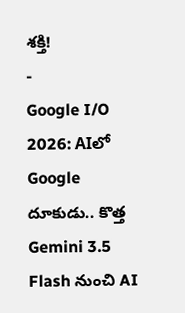శక్తి!
-
Google I/O 2026: AIలో Google దూకుడు.. కొత్త Gemini 3.5 Flash నుంచి AI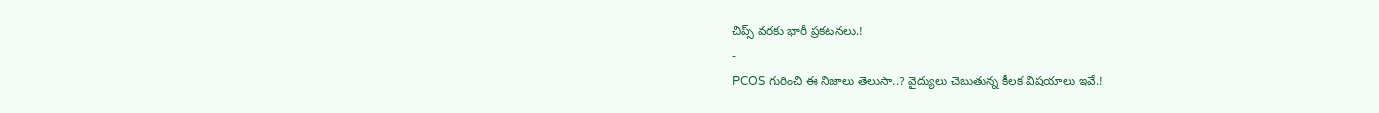చిప్స్ వరకు భారీ ప్రకటనలు.!
-
PCOS గురించి ఈ నిజాలు తెలుసా..? వైద్యులు చెబుతున్న కీలక విషయాలు ఇవే.!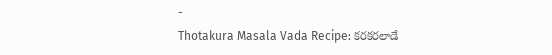-
Thotakura Masala Vada Recipe: కరకరలాడే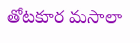తోటకూర మసాలా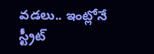వడలు.. ఇంట్లోనే స్ట్రీట్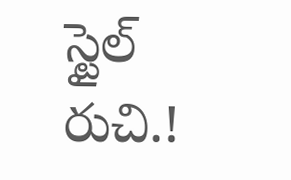స్టైల్ రుచి.!